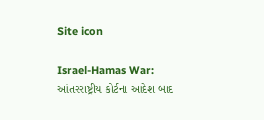Site icon

Israel-Hamas War: આંતરરાષ્ટ્રીય કોર્ટના આદેશ બાદ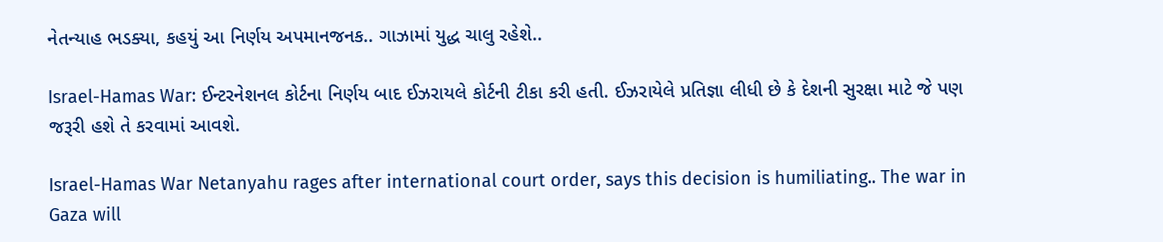નેતન્યાહ ભડક્યા, કહયું આ નિર્ણય અપમાનજનક.. ગાઝામાં યુદ્ધ ચાલુ રહેશે..

Israel-Hamas War: ઈન્ટરનેશનલ કોર્ટના નિર્ણય બાદ ઈઝરાયલે કોર્ટની ટીકા કરી હતી. ઈઝરાયેલે પ્રતિજ્ઞા લીધી છે કે દેશની સુરક્ષા માટે જે પણ જરૂરી હશે તે કરવામાં આવશે.

Israel-Hamas War Netanyahu rages after international court order, says this decision is humiliating.. The war in Gaza will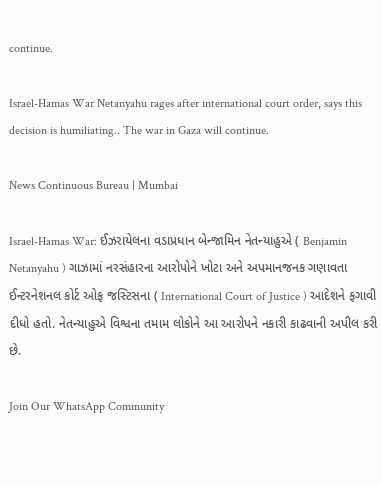continue.

Israel-Hamas War Netanyahu rages after international court order, says this decision is humiliating.. The war in Gaza will continue.

News Continuous Bureau | Mumbai

Israel-Hamas War: ઈઝરાયેલના વડાપ્રધાન બેન્જામિન નેતન્યાહુએ ( Benjamin Netanyahu ) ગાઝામાં નરસંહારના આરોપોને ખોટા અને અપમાનજનક ગણાવતા ઈન્ટરનેશનલ કોર્ટ ઓફ જસ્ટિસના ( International Court of Justice ) આદેશને ફગાવી દીધો હતો. નેતન્યાહુએ વિશ્વના તમામ લોકોને આ આરોપને નકારી કાઢવાની અપીલ કરી છે.

Join Our WhatsApp Community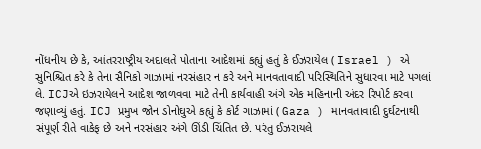નોંધનીય છે કે, આંતરરાષ્ટ્રીય અદાલતે પોતાના આદેશમાં કહ્યું હતું કે ઈઝરાયેલ ( Israel ) એ સુનિશ્ચિત કરે કે તેના સૈનિકો ગાઝામાં નરસંહાર ન કરે અને માનવતાવાદી પરિસ્થિતિને સુધારવા માટે પગલાં લે. ICJએ ઇઝરાયેલને આદેશ જાળવવા માટે તેની કાર્યવાહી અંગે એક મહિનાની અંદર રિપોર્ટ કરવા જણાવ્યું હતું. ICJ પ્રમુખ જોન ડોનોઘુએ કહ્યું કે કોર્ટ ગાઝામાં ( Gaza ) માનવતાવાદી દુર્ઘટનાથી સંપૂર્ણ રીતે વાકેફ છે અને નરસંહાર અંગે ઊંડી ચિંતિત છે. પરંતુ ઈઝરાયલે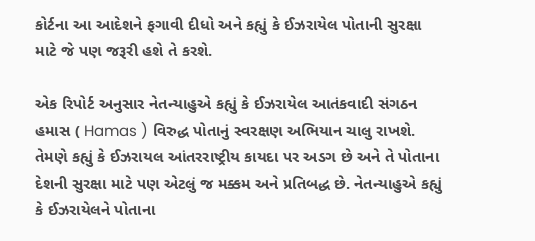કોર્ટના આ આદેશને ફગાવી દીધો અને કહ્યું કે ઈઝરાયેલ પોતાની સુરક્ષા માટે જે પણ જરૂરી હશે તે કરશે.

એક રિપોર્ટ અનુસાર નેતન્યાહુએ કહ્યું કે ઈઝરાયેલ આતંકવાદી સંગઠન હમાસ ( Hamas ) વિરુદ્ધ પોતાનું સ્વરક્ષણ અભિયાન ચાલુ રાખશે. તેમણે કહ્યું કે ઈઝરાયલ આંતરરાષ્ટ્રીય કાયદા પર અડગ છે અને તે પોતાના દેશની સુરક્ષા માટે પણ એટલું જ મક્કમ અને પ્રતિબદ્ધ છે. નેતન્યાહુએ કહ્યું કે ઈઝરાયેલને પોતાના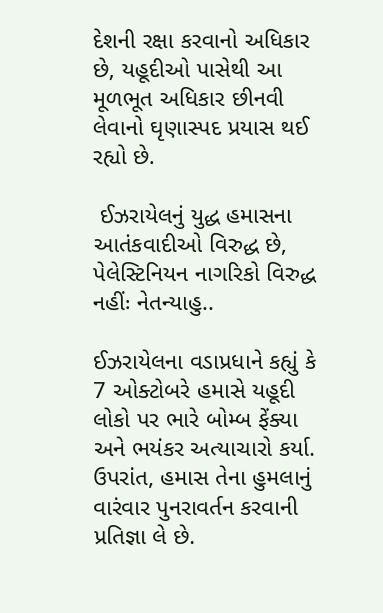દેશની રક્ષા કરવાનો અધિકાર છે, યહૂદીઓ પાસેથી આ મૂળભૂત અધિકાર છીનવી લેવાનો ઘૃણાસ્પદ પ્રયાસ થઈ રહ્યો છે.

 ઈઝરાયેલનું યુદ્ધ હમાસના આતંકવાદીઓ વિરુદ્ધ છે, પેલેસ્ટિનિયન નાગરિકો વિરુદ્ધ નહીંઃ નેતન્યાહુ..

ઈઝરાયેલના વડાપ્રધાને કહ્યું કે 7 ઓક્ટોબરે હમાસે યહૂદી લોકો પર ભારે બોમ્બ ફેંક્યા અને ભયંકર અત્યાચારો કર્યા. ઉપરાંત, હમાસ તેના હુમલાનું વારંવાર પુનરાવર્તન કરવાની પ્રતિજ્ઞા લે છે.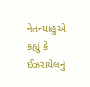નેતન્યાહુએ કહ્યું કે ઈઝરાયેલનું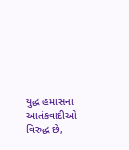યુદ્ધ હમાસના આતંકવાદીઓ વિરુદ્ધ છે,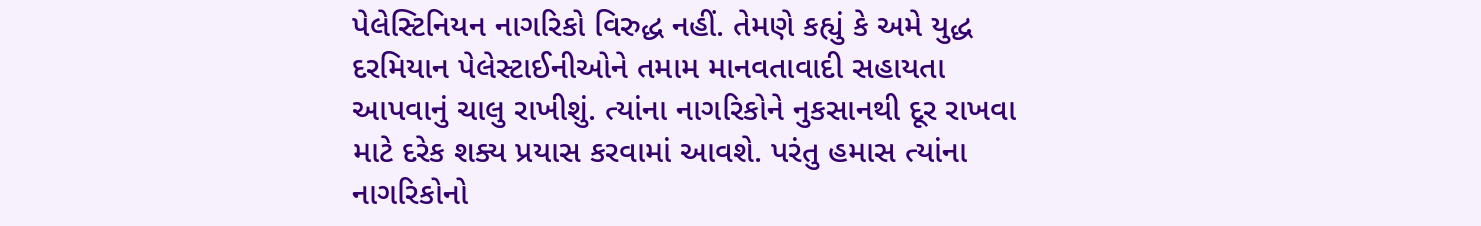પેલેસ્ટિનિયન નાગરિકો વિરુદ્ધ નહીં. તેમણે કહ્યું કે અમે યુદ્ધ દરમિયાન પેલેસ્ટાઈનીઓને તમામ માનવતાવાદી સહાયતા આપવાનું ચાલુ રાખીશું. ત્યાંના નાગરિકોને નુકસાનથી દૂર રાખવા માટે દરેક શક્ય પ્રયાસ કરવામાં આવશે. પરંતુ હમાસ ત્યાંના નાગરિકોનો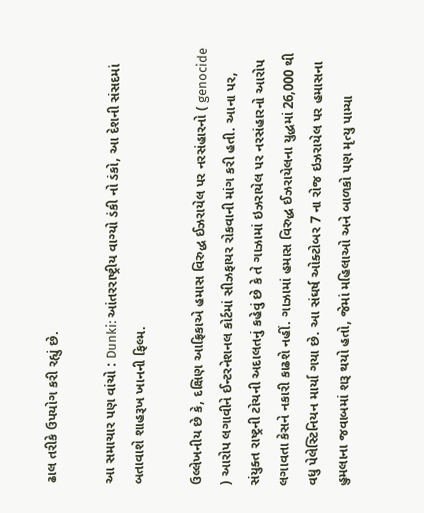ઢાલ તરીકે ઉપયોગ કરી રહ્યું છે.

આ સમાચાર પણ વાંચો : Dunki: આંતરરાષ્ટ્રીય વાગ્યો ડંકી નો ડંકો, આ દેશની સંસદમાં બતાવાશે શાહરૂખ ખાનની ફિલ્મ.

ઉલ્લેખનીય છે કે, દક્ષિણ આફ્રિકાએ હમાસ વિરુદ્ધ ઈઝરાયેલ પર નરસંહારનો ( genocide ) આરોપ લગાવીને ઈન્ટરનેશનલ કોર્ટમાં સીઝફાયર રોકવાની માંગ કરી હતી. આના પર, સંયુક્ત રાષ્ટ્રની ટોચની અદાલતનું કહેવું છે કે તે ગાઝામાં ઇઝરાયેલ પર નરસંહારનો આરોપ લગાવતા કેસને નકારી કાઢશે નહીં. ગાઝામાં હમાસ વિરુદ્ધ ઈઝરાયેલના યુદ્ધમાં 26,000 થી વધુ પેલેસ્ટિનિયન માર્યા ગયા છે. આ સંઘર્ષ ઓક્ટોબર 7 ના રોજ ઇઝરાયેલ પર હમાસના હુમલાના જવાબમાં શરૂ થયો હતો, જેમાં મહિલાઓ અને બાળકો પણ મૃત્યુ પામ્યા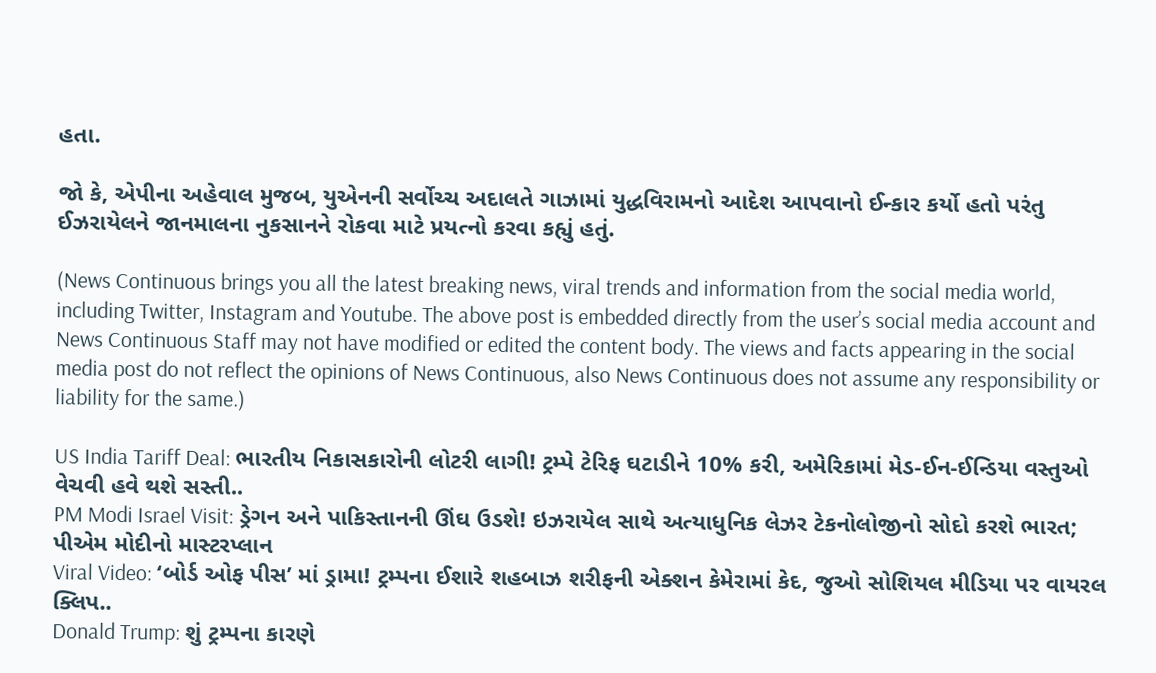હતા.

જો કે, એપીના અહેવાલ મુજબ, યુએનની સર્વોચ્ચ અદાલતે ગાઝામાં યુદ્ધવિરામનો આદેશ આપવાનો ઈન્કાર કર્યો હતો પરંતુ ઈઝરાયેલને જાનમાલના નુકસાનને રોકવા માટે પ્રયત્નો કરવા કહ્યું હતું.

(News Continuous brings you all the latest breaking news, viral trends and information from the social media world, including Twitter, Instagram and Youtube. The above post is embedded directly from the user’s social media account and News Continuous Staff may not have modified or edited the content body. The views and facts appearing in the social media post do not reflect the opinions of News Continuous, also News Continuous does not assume any responsibility or liability for the same.)

US India Tariff Deal: ભારતીય નિકાસકારોની લોટરી લાગી! ટ્રમ્પે ટેરિફ ઘટાડીને 10% કરી, અમેરિકામાં મેડ-ઈન-ઈન્ડિયા વસ્તુઓ વેચવી હવે થશે સસ્તી..
PM Modi Israel Visit: ડ્રેગન અને પાકિસ્તાનની ઊંઘ ઉડશે! ઇઝરાયેલ સાથે અત્યાધુનિક લેઝર ટેકનોલોજીનો સોદો કરશે ભારત; પીએમ મોદીનો માસ્ટરપ્લાન
Viral Video: ‘બોર્ડ ઓફ પીસ’ માં ડ્રામા! ટ્રમ્પના ઈશારે શહબાઝ શરીફની એક્શન કેમેરામાં કેદ, જુઓ સોશિયલ મીડિયા પર વાયરલ ક્લિપ..
Donald Trump: શું ટ્રમ્પના કારણે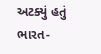અટક્યું હતું ભારત-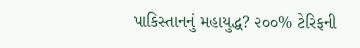પાકિસ્તાનનું મહાયુદ્ધ? ૨૦૦% ટેરિફની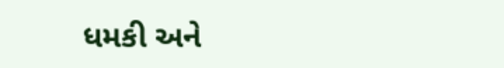ધમકી અને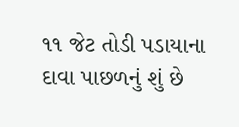૧૧ જેટ તોડી પડાયાના દાવા પાછળનું શું છે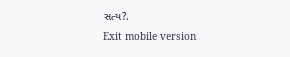સત્ય?.
Exit mobile version